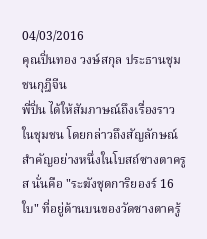04/03/2016
คุณปิ่นทอง วงษ์สกุล ประธานชุมชนกุฎีจีน
พี่ปิ่น ได้ให้สัมภาษณ์ถึงเรื่องราวในชุมชน โดยกล่าวถึงสัญลักษณ์สำคัญอย่างหนึ่งในโบสถ์ซางตาครูส นั่นคือ "ระฆังชุดการิยองร์ 16 ใบ" ที่อยู่ด้านบนของวัดซางตาครู้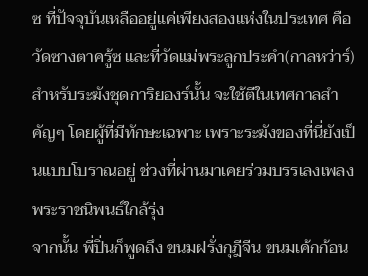ซ ที่ปัจจุบันเหลืออยู่แค่เพียงสองแห่งในประเทศ คือวัดซางตาครู้ซ และที่วัดแม่พระลูกประคำ(กาลหว่าร์) สำหรับระฆังชุดการิยองร์นั้น จะใช้ตีในเทศกาลสำคัญๆ โดยผู้ที่มีทักษะเฉพาะ เพราะระฆังของที่นี่ยังเป็นแบบโบราณอยู่ ช่วงที่ผ่านมาเคยร่วมบรรเลงเพลงพระราชนิพนธ์ใกล้รุ่ง
จากนั้น พี่ปิ่นก็พูดถึง ขนมฝรั่งกุฎีจีน ขนมเค้กก้อน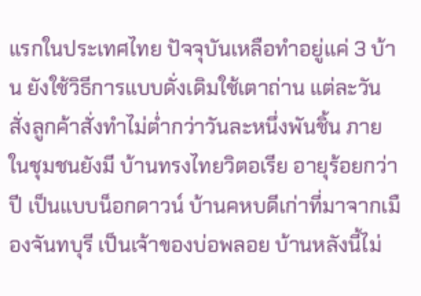แรกในประเทศไทย ปัจจุบันเหลือทำอยู่แค่ 3 บ้าน ยังใช้วิธีการแบบดั่งเดิมใช้เตาถ่าน แต่ละวันสั่งลูกค้าสั่งทำไม่ต่ำกว่าวันละหนึ่งพันชิ้น ภายในชุมชนยังมี บ้านทรงไทยวิตอเรีย อายุร้อยกว่าปี เป็นแบบน็อกดาวน์ บ้านคหบดีเก่าที่มาจากเมืองจันทบุรี เป็นเจ้าของบ่อพลอย บ้านหลังนี้ไม่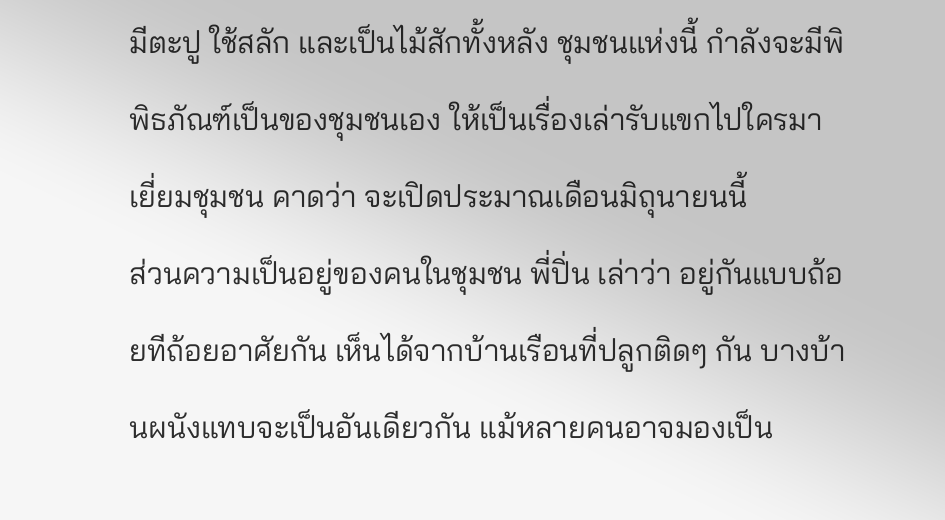มีตะปู ใช้สลัก และเป็นไม้สักทั้งหลัง ชุมชนแห่งนี้ กำลังจะมีพิพิธภัณฑ์เป็นของชุมชนเอง ให้เป็นเรื่องเล่ารับแขกไปใครมาเยี่ยมชุมชน คาดว่า จะเปิดประมาณเดือนมิถุนายนนี้
ส่วนความเป็นอยู่ของคนในชุมชน พี่ปิ่น เล่าว่า อยู่กันแบบถ้อยทีถ้อยอาศัยกัน เห็นได้จากบ้านเรือนที่ปลูกติดๆ กัน บางบ้านผนังแทบจะเป็นอันเดียวกัน แม้หลายคนอาจมองเป็น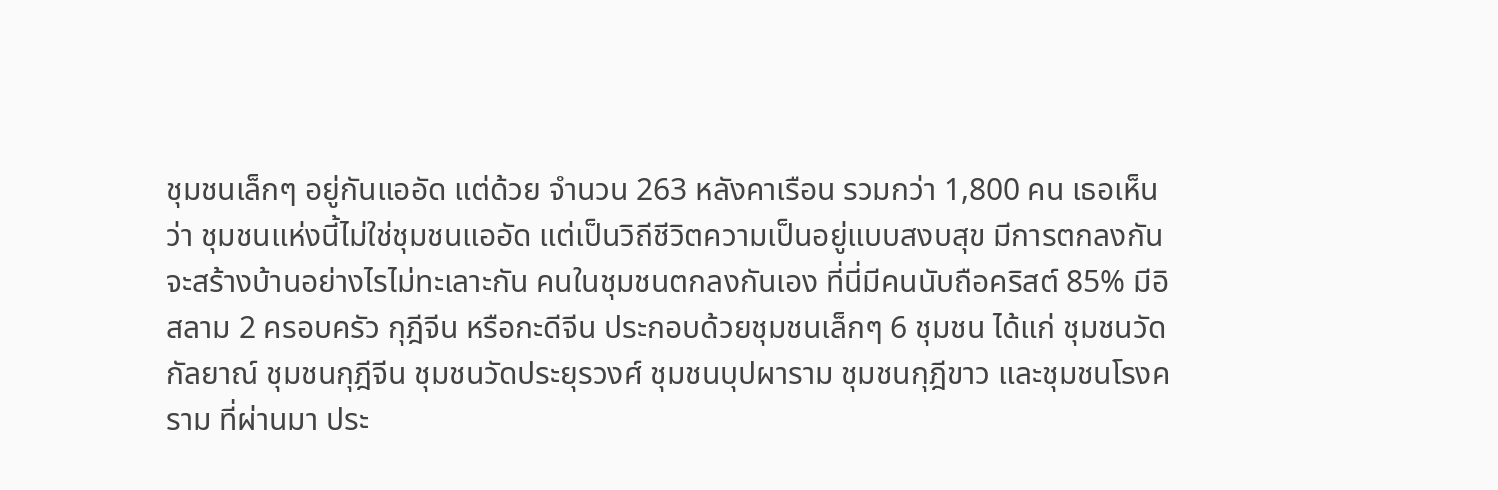ชุมชนเล็กๆ อยู่กันแออัด แต่ด้วย จำนวน 263 หลังคาเรือน รวมกว่า 1,800 คน เธอเห็นว่า ชุมชนแห่งนี้ไม่ใช่ชุมชนแออัด แต่เป็นวิถีชีวิตความเป็นอยู่แบบสงบสุข มีการตกลงกันจะสร้างบ้านอย่างไรไม่ทะเลาะกัน คนในชุมชนตกลงกันเอง ที่นี่มีคนนับถือคริสต์ 85% มีอิสลาม 2 ครอบครัว กุฎีจีน หรือกะดีจีน ประกอบด้วยชุมชนเล็กๆ 6 ชุมชน ได้แก่ ชุมชนวัดกัลยาณ์ ชุมชนกุฎีจีน ชุมชนวัดประยุรวงศ์ ชุมชนบุปผาราม ชุมชนกุฎีขาว และชุมชนโรงคราม ที่ผ่านมา ประ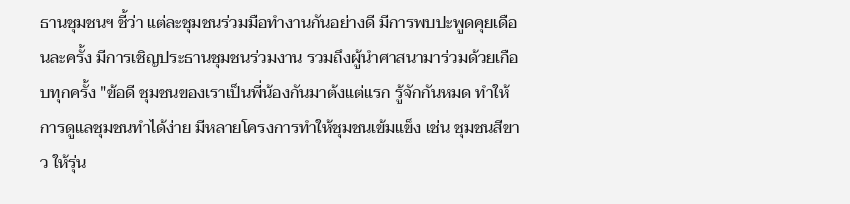ธานชุมชนฯ ชี้ว่า แต่ละชุมชนร่วมมือทำงานกันอย่างดี มีการพบปะพูดคุยเดือนละครั้ง มีการเชิญประธานชุมชนร่วมงาน รวมถึงผู้นำศาสนามาร่วมด้วยเกือบทุกครั้ง "ข้อดี ชุมชนของเราเป็นพี่น้องกันมาต้งแต่แรก รู้จักกันหมด ทำให้การดูแลชุมชนทำได้ง่าย มีหลายโครงการทำให้ชุมชนเข้มแข็ง เช่น ชุมชนสีขาว ให้รุ่น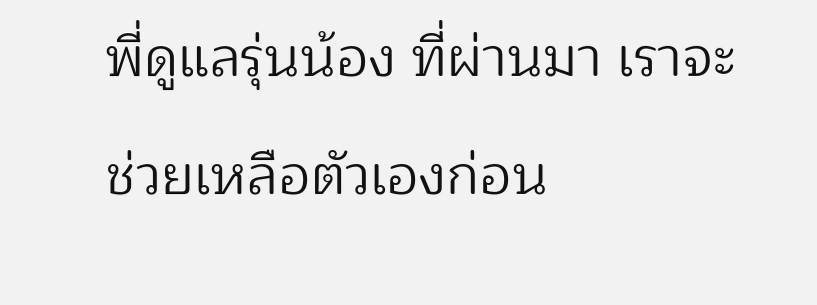พี่ดูแลรุ่นน้อง ที่ผ่านมา เราจะช่วยเหลือตัวเองก่อน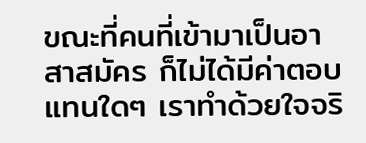ขณะที่คนที่เข้ามาเป็นอาสาสมัคร ก็ไม่ได้มีค่าตอบแทนใดๆ เราทำด้วยใจจริ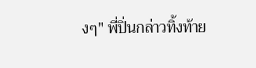งๆ" พี่ปิ่นกล่าวทิ้งท้าย